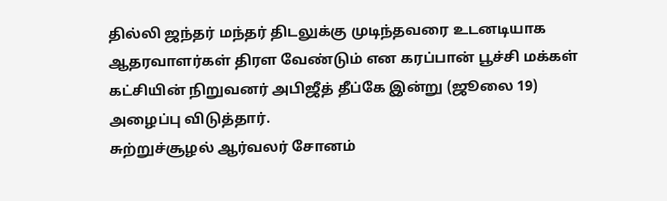தில்லி ஜந்தர் மந்தர் திடலுக்கு முடிந்தவரை உடனடியாக ஆதரவாளர்கள் திரள வேண்டும் என கரப்பான் பூச்சி மக்கள் கட்சியின் நிறுவனர் அபிஜீத் தீப்கே இன்று (ஜூலை 19) அழைப்பு விடுத்தார்.
சுற்றுச்சூழல் ஆர்வலர் சோனம்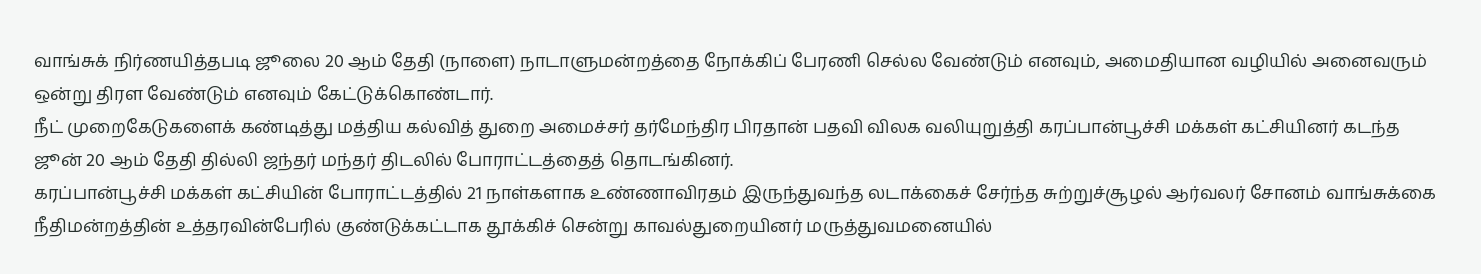வாங்சுக் நிர்ணயித்தபடி ஜூலை 20 ஆம் தேதி (நாளை) நாடாளுமன்றத்தை நோக்கிப் பேரணி செல்ல வேண்டும் எனவும், அமைதியான வழியில் அனைவரும் ஒன்று திரள வேண்டும் எனவும் கேட்டுக்கொண்டார்.
நீட் முறைகேடுகளைக் கண்டித்து மத்திய கல்வித் துறை அமைச்சர் தர்மேந்திர பிரதான் பதவி விலக வலியுறுத்தி கரப்பான்பூச்சி மக்கள் கட்சியினர் கடந்த ஜூன் 20 ஆம் தேதி தில்லி ஜந்தர் மந்தர் திடலில் போராட்டத்தைத் தொடங்கினர்.
கரப்பான்பூச்சி மக்கள் கட்சியின் போராட்டத்தில் 21 நாள்களாக உண்ணாவிரதம் இருந்துவந்த லடாக்கைச் சேர்ந்த சுற்றுச்சூழல் ஆர்வலர் சோனம் வாங்சுக்கை நீதிமன்றத்தின் உத்தரவின்பேரில் குண்டுக்கட்டாக தூக்கிச் சென்று காவல்துறையினர் மருத்துவமனையில்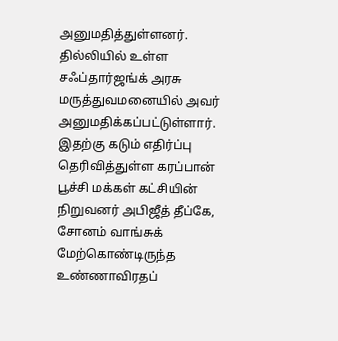அனுமதித்துள்ளனர். தில்லியில் உள்ள சஃப்தார்ஜங்க் அரசு மருத்துவமனையில் அவர் அனுமதிக்கப்பட்டுள்ளார்.
இதற்கு கடும் எதிர்ப்பு தெரிவித்துள்ள கரப்பான் பூச்சி மக்கள் கட்சியின் நிறுவனர் அபிஜீத் தீப்கே, சோனம் வாங்சுக் மேற்கொண்டிருந்த உண்ணாவிரதப்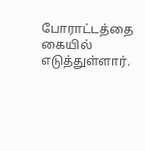போராட்டத்தை கையில் எடுத்துள்ளார்.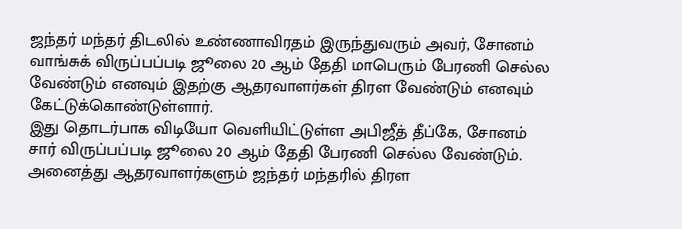ஜந்தர் மந்தர் திடலில் உண்ணாவிரதம் இருந்துவரும் அவர், சோனம் வாங்சுக் விருப்பப்படி ஜூலை 20 ஆம் தேதி மாபெரும் பேரணி செல்ல வேண்டும் எனவும் இதற்கு ஆதரவாளர்கள் திரள வேண்டும் எனவும் கேட்டுக்கொண்டுள்ளார்.
இது தொடர்பாக விடியோ வெளியிட்டுள்ள அபிஜீத் தீப்கே, சோனம் சார் விருப்பப்படி ஜூலை 20 ஆம் தேதி பேரணி செல்ல வேண்டும். அனைத்து ஆதரவாளர்களும் ஜந்தர் மந்தரில் திரள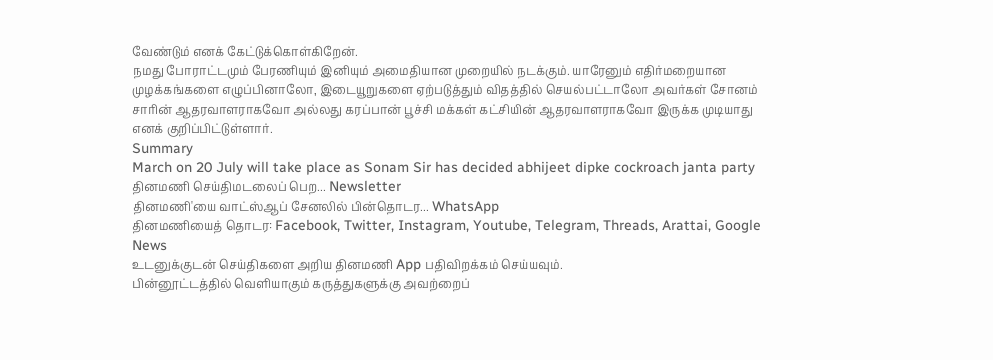வேண்டும் எனக் கேட்டுக்கொள்கிறேன்.
நமது போராட்டமும் பேரணியும் இனியும் அமைதியான முறையில் நடக்கும். யாரேனும் எதிர்மறையான முழக்கங்களை எழுப்பினாலோ, இடையூறுகளை ஏற்படுத்தும் விதத்தில் செயல்பட்டாலோ அவர்கள் சோனம் சாரின் ஆதரவாளராகவோ அல்லது கரப்பான் பூச்சி மக்கள் கட்சியின் ஆதரவாளராகவோ இருக்க முடியாது எனக் குறிப்பிட்டுள்ளார்.
Summary
March on 20 July will take place as Sonam Sir has decided abhijeet dipke cockroach janta party
தினமணி செய்திமடலைப் பெற... Newsletter
தினமணி'யை வாட்ஸ்ஆப் சேனலில் பின்தொடர... WhatsApp
தினமணியைத் தொடர: Facebook, Twitter, Instagram, Youtube, Telegram, Threads, Arattai, Google News
உடனுக்குடன் செய்திகளை அறிய தினமணி App பதிவிறக்கம் செய்யவும்.
பின்னூட்டத்தில் வெளியாகும் கருத்துகளுக்கு அவற்றைப்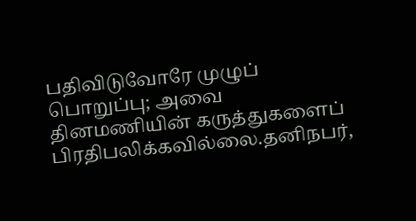பதிவிடுவோரே முழுப் பொறுப்பு; அவை தினமணியின் கருத்துகளைப் பிரதிபலிக்கவில்லை.தனிநபர்,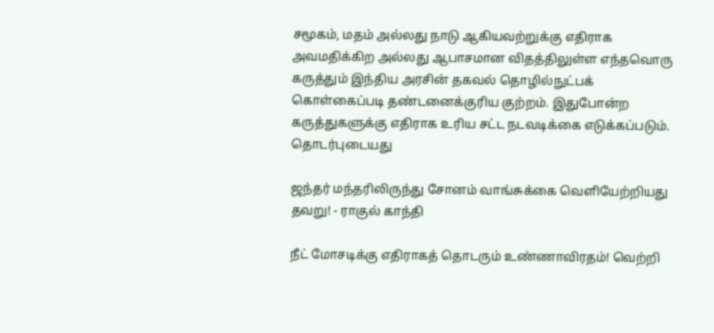சமூகம், மதம் அல்லது நாடு ஆகியவற்றுக்கு எதிராக அவமதிக்கிற அல்லது ஆபாசமான விதத்திலுள்ள எந்தவொரு கருத்தும் இந்திய அரசின் தகவல் தொழில்நுட்பக் கொள்கைப்படி தண்டனைக்குரிய குற்றம். இதுபோன்ற கருத்துகளுக்கு எதிராக உரிய சட்ட நடவடிக்கை எடுக்கப்படும்.
தொடர்புடையது

ஜந்தர் மந்தரிலிருந்து சோனம் வாங்சுக்கை வெளியேற்றியது தவறு! - ராகுல் காந்தி

நீட் மோசடிக்கு எதிராகத் தொடரும் உண்ணாவிரதம்! வெற்றி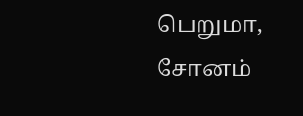பெறுமா, சோனம்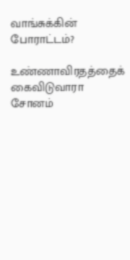வாங்சுக்கின் போராட்டம்?

உண்ணாவிரதத்தைக் கைவிடுவாரா சோனம்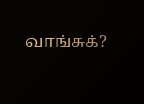வாங்சுக்?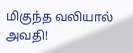மிகுந்த வலியால் அவதி!